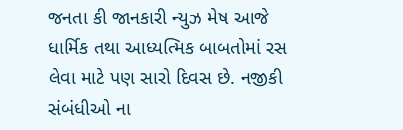જનતા કી જાનકારી ન્યુઝ મેષ આજે ધાર્મિક તથા આધ્યત્મિક બાબતોમાં રસ લેવા માટે પણ સારો દિવસ છે. નજીકી સંબંધીઓ ના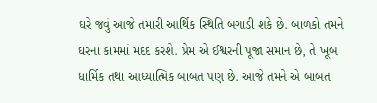ઘરે જવું આજે તમારી આર્થિક સ્થિતિ બગાડી શકે છે. બાળકો તમને ઘરના કામમાં મદદ કરશે. પ્રેમ એ ઈશ્વરની પૂજા સમાન છે, તે ખૂબ ધાર્મિક તથા આધ્યાત્મિક બાબત પણ છે. આજે તમને એ બાબત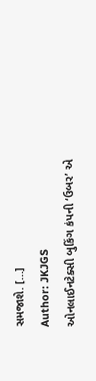સમજાશે. […]
Author: JKJGS
ઓનલાઈનટેક્સી બુકિંગ કંપની ‘ઉબર’ એ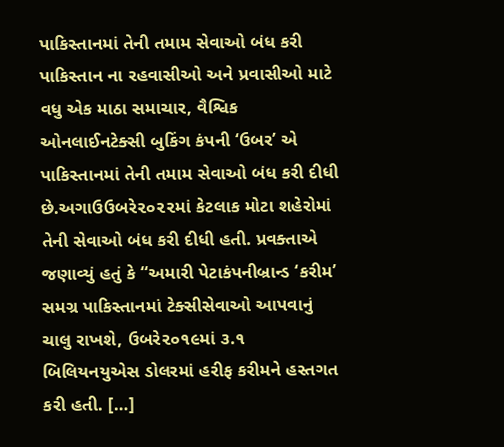પાકિસ્તાનમાં તેની તમામ સેવાઓ બંધ કરી
પાકિસ્તાન ના રહવાસીઓ અને પ્રવાસીઓ માટે વધુ એક માઠા સમાચાર, વૈશ્વિક ઓનલાઈનટેક્સી બુકિંગ કંપની ‘ઉબર’ એ પાકિસ્તાનમાં તેની તમામ સેવાઓ બંધ કરી દીધી છે.અગાઉઉબરે૨૦૨૨માં કેટલાક મોટા શહેરોમાં તેની સેવાઓ બંધ કરી દીધી હતી. પ્રવક્તાએ જણાવ્યું હતું કે “અમારી પેટાકંપનીબ્રાન્ડ ‘કરીમ’ સમગ્ર પાકિસ્તાનમાં ટેક્સીસેવાઓ આપવાનું ચાલુ રાખશે, ઉબરે૨૦૧૯માં ૩.૧ બિલિયનયુએસ ડોલરમાં હરીફ કરીમને હસ્તગત કરી હતી. […]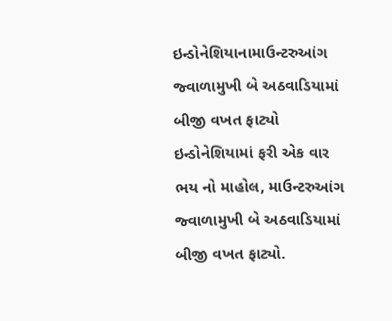ઇન્ડોનેશિયાનામાઉન્ટરુઆંગ જ્વાળામુખી બે અઠવાડિયામાં બીજી વખત ફાટ્યો
ઇન્ડોનેશિયામાં ફરી એક વાર ભય નો માહોલ, માઉન્ટરુઆંગ જ્વાળામુખી બે અઠવાડિયામાં બીજી વખત ફાટ્યો.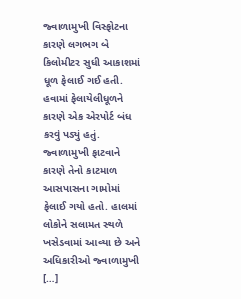જ્વાળામુખી વિસ્ફોટના કારણે લગભગ બે કિલોમીટર સુધી આકાશમાં ધૂળ ફેલાઈ ગઈ હતી. હવામાં ફેલાયેલીધૂળને કારણે એક એરપોર્ટ બંધ કરવું પડ્યું હતું. જ્વાળામુખી ફાટવાને કારણે તેનો કાટમાળ આસપાસના ગામોમાં ફેલાઈ ગયો હતો. હાલમાં લોકોને સલામત સ્થળે ખસેડવામાં આવ્યા છે અને અધિકારીઓ જ્વાળામુખી […]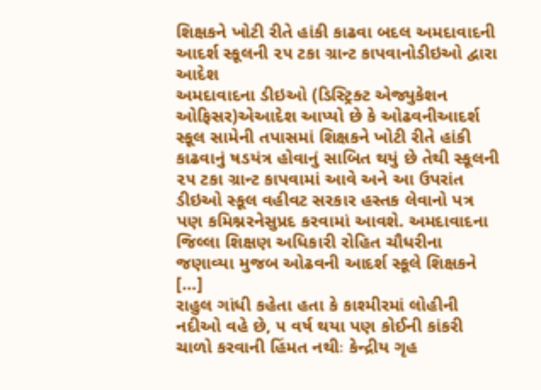શિક્ષકને ખોટી રીતે હાંકી કાઢવા બદલ અમદાવાદની આદર્શ સ્કૂલની ૨૫ ટકા ગ્રાન્ટ કાપવાનોડીઇઓ દ્વારા આદેશ
અમદાવાદના ડીઇઓ (ડિસ્ટ્રિક્ટ એજ્યુકેશન ઓફિસર)એઆદેશ આપ્યો છે કે ઓઢવનીઆદર્શ સ્કૂલ સામેની તપાસમાં શિક્ષકને ખોટી રીતે હાંકી કાઢવાનું ષડયંત્ર હોવાનું સાબિત થયું છે તેથી સ્કૂલની ૨૫ ટકા ગ્રાન્ટ કાપવામાં આવે અને આ ઉપરાંત ડીઇઓ સ્કૂલ વહીવટ સરકાર હસ્તક લેવાનો પત્ર પણ કમિશ્નરનેસુપ્રદ કરવામાં આવશે. અમદાવાદના જિલ્લા શિક્ષણ અધિકારી રોહિત ચૌધરીના જણાવ્યા મુજબ ઓઢવની આદર્શ સ્કૂલે શિક્ષકને […]
રાહુલ ગાંધી કહેતા હતા કે કાશ્મીરમાં લોહીની નદીઓ વહે છે, ૫ વર્ષ થયા પણ કોઈની કાંકરી ચાળો કરવાની હિંમત નથીઃ કેન્દ્રીય ગૃહ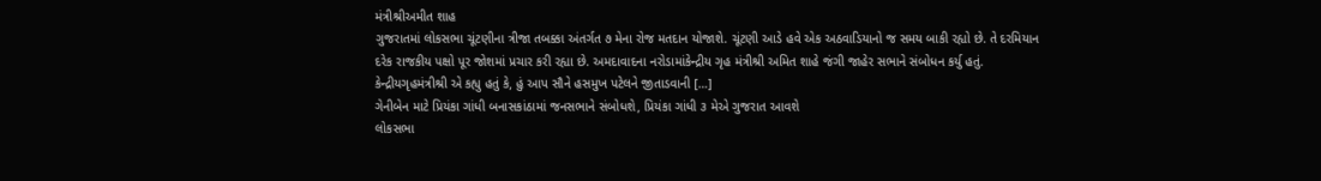મંત્રીશ્રીઅમીત શાહ
ગુજરાતમાં લોકસભા ચૂંટણીના ત્રીજા તબક્કા અંતર્ગત ૭ મેના રોજ મતદાન યોજાશે. ચૂંટણી આડે હવે એક અઠવાડિયાનો જ સમય બાકી રહ્યો છે. તે દરમિયાન દરેક રાજકીય પક્ષો પૂર જોશમાં પ્રચાર કરી રહ્યા છે. અમદાવાદના નરોડામાંકેન્દ્રીય ગૃહ મંત્રીશ્રી અમિત શાહે જંગી જાહેર સભાને સંબોધન કર્યુ હતું. કેન્દ્રીયગૃહમંત્રીશ્રી એ કહ્યુ હતું કે, હું આપ સૌને હસમુખ પટેલને જીતાડવાની […]
ગેનીબેન માટે પ્રિયંકા ગાંધી બનાસકાંઠામાં જનસભાને સંબોધશે, પ્રિયંકા ગાંધી ૩ મેએ ગુજરાત આવશે
લોકસભા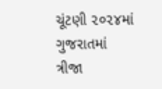ચૂંટણી ૨૦૨૪માં ગુજરાતમાં ત્રીજા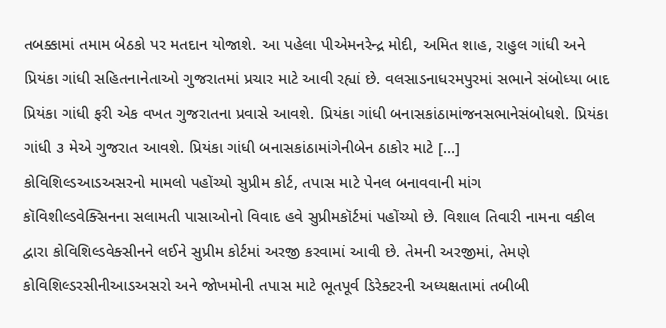તબક્કામાં તમામ બેઠકો પર મતદાન યોજાશે. આ પહેલા પીએમનરેન્દ્ર મોદી, અમિત શાહ, રાહુલ ગાંધી અને પ્રિયંકા ગાંધી સહિતનાનેતાઓ ગુજરાતમાં પ્રચાર માટે આવી રહ્યાં છે. વલસાડનાધરમપુરમાં સભાને સંબોધ્યા બાદ પ્રિયંકા ગાંધી ફરી એક વખત ગુજરાતના પ્રવાસે આવશે. પ્રિયંકા ગાંધી બનાસકાંઠામાંજનસભાનેસંબોધશે. પ્રિયંકા ગાંધી ૩ મેએ ગુજરાત આવશે. પ્રિયંકા ગાંધી બનાસકાંઠામાંગેનીબેન ઠાકોર માટે […]
કોવિશિલ્ડઆડઅસરનો મામલો પહોંચ્યો સુપ્રીમ કોર્ટ, તપાસ માટે પેનલ બનાવવાની માંગ
કૉવિશીલ્ડવેક્સિનના સલામતી પાસાઓનો વિવાદ હવે સુપ્રીમકૉર્ટમાં પહોંચ્યો છે. વિશાલ તિવારી નામના વકીલ દ્વારા કોવિશિલ્ડવેક્સીનને લઈને સુપ્રીમ કોર્ટમાં અરજી કરવામાં આવી છે. તેમની અરજીમાં, તેમણે કોવિશિલ્ડરસીનીઆડઅસરો અને જોખમોની તપાસ માટે ભૂતપૂર્વ ડિરેક્ટરની અધ્યક્ષતામાં તબીબી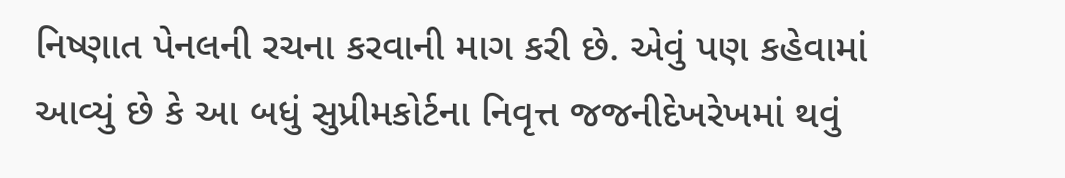નિષ્ણાત પેનલની રચના કરવાની માગ કરી છે. એવું પણ કહેવામાં આવ્યું છે કે આ બધું સુપ્રીમકોર્ટના નિવૃત્ત જજનીદેખરેખમાં થવું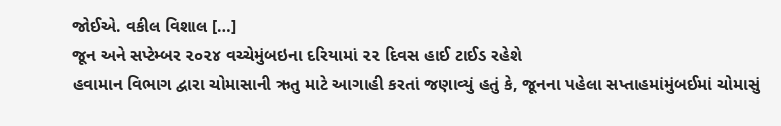જોઈએ. વકીલ વિશાલ […]
જૂન અને સપ્ટેમ્બર ૨૦૨૪ વચ્ચેમુંબઇના દરિયામાં ૨૨ દિવસ હાઈ ટાઈડ રહેશે
હવામાન વિભાગ દ્વારા ચોમાસાની ઋતુ માટે આગાહી કરતાં જણાવ્યું હતું કે, જૂનના પહેલા સપ્તાહમાંમુંબઈમાં ચોમાસું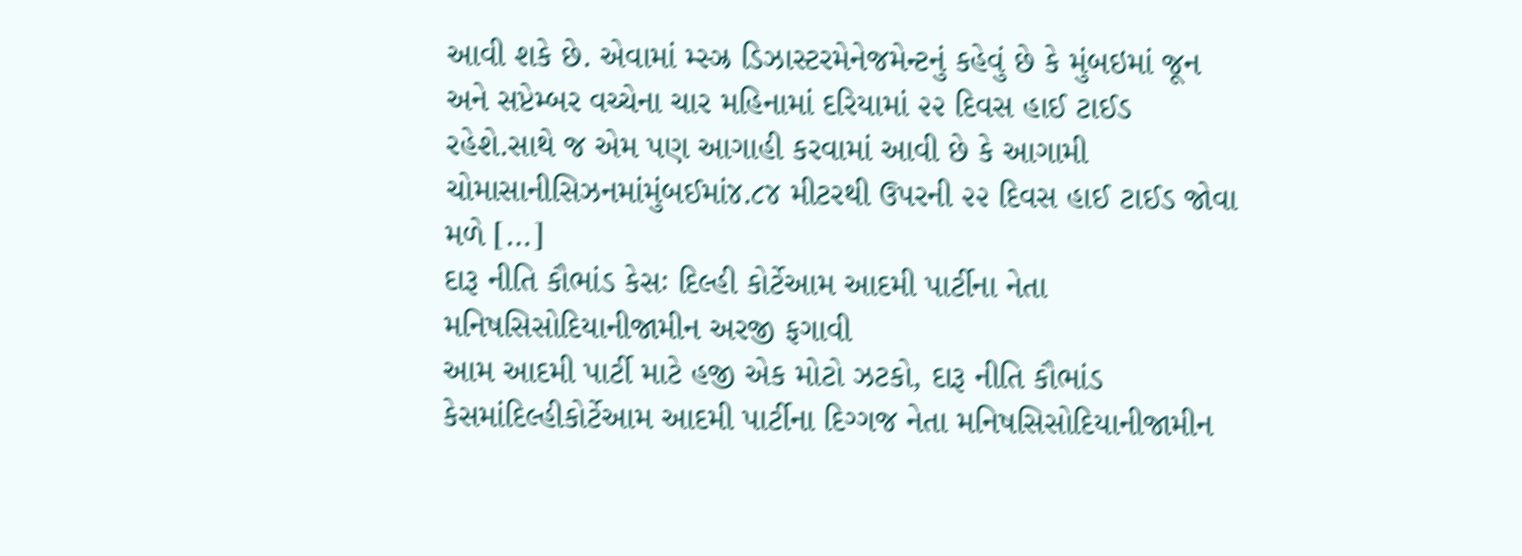આવી શકે છે. એવામાં મ્સ્ઝ્ર ડિઝાસ્ટરમેનેજમેન્ટનું કહેવું છે કે મુંબઇમાં જૂન અને સપ્ટેમ્બર વચ્ચેના ચાર મહિનામાં દરિયામાં ૨૨ દિવસ હાઈ ટાઈડ રહેશે.સાથે જ એમ પણ આગાહી કરવામાં આવી છે કે આગામી ચોમાસાનીસિઝનમાંમુંબઈમાં૪.૮૪ મીટરથી ઉપરની ૨૨ દિવસ હાઈ ટાઈડ જોવા મળે […]
દારૂ નીતિ કૌભાંડ કેસઃ દિલ્હી કોર્ટેઆમ આદમી પાર્ટીના નેતા મનિષસિસોદિયાનીજામીન અરજી ફગાવી
આમ આદમી પાર્ટી માટે હજી એક મોટો ઝટકો, દારૂ નીતિ કૌભાંડ કેસમાંદિલ્હીકોર્ટેઆમ આદમી પાર્ટીના દિગ્ગજ નેતા મનિષસિસોદિયાનીજામીન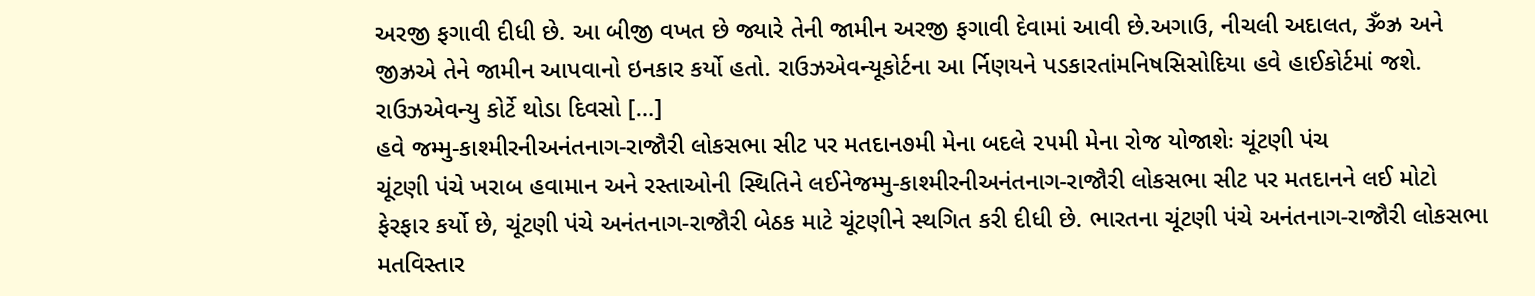અરજી ફગાવી દીધી છે. આ બીજી વખત છે જ્યારે તેની જામીન અરજી ફગાવી દેવામાં આવી છે.અગાઉ, નીચલી અદાલત, ૐઝ્ર અને જીઝ્રએ તેને જામીન આપવાનો ઇનકાર કર્યો હતો. રાઉઝએવન્યૂકોર્ટના આ ર્નિણયને પડકારતાંમનિષસિસોદિયા હવે હાઈકોર્ટમાં જશે. રાઉઝએવન્યુ કોર્ટે થોડા દિવસો […]
હવે જમ્મુ-કાશ્મીરનીઅનંતનાગ-રાજૌરી લોકસભા સીટ પર મતદાન૭મી મેના બદલે ૨૫મી મેના રોજ યોજાશેઃ ચૂંટણી પંચ
ચૂંટણી પંચે ખરાબ હવામાન અને રસ્તાઓની સ્થિતિને લઈનેજમ્મુ-કાશ્મીરનીઅનંતનાગ-રાજૌરી લોકસભા સીટ પર મતદાનને લઈ મોટો ફેરફાર કર્યો છે, ચૂંટણી પંચે અનંતનાગ-રાજૌરી બેઠક માટે ચૂંટણીને સ્થગિત કરી દીધી છે. ભારતના ચૂંટણી પંચે અનંતનાગ-રાજૌરી લોકસભા મતવિસ્તાર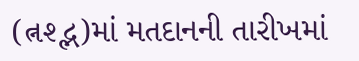(ત્નશ્દ્ભ)માં મતદાનની તારીખમાં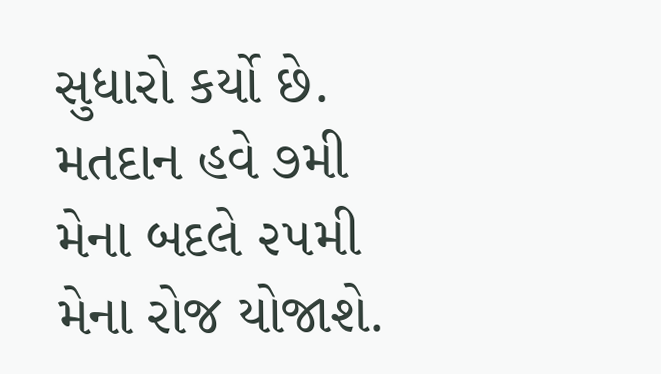સુધારો કર્યો છે. મતદાન હવે ૭મી મેના બદલે ૨૫મી મેના રોજ યોજાશે.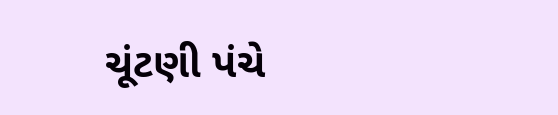ચૂંટણી પંચે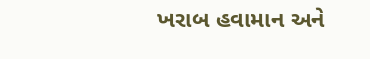ખરાબ હવામાન અને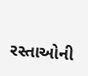રસ્તાઓની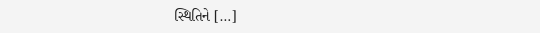સ્થિતિને […]